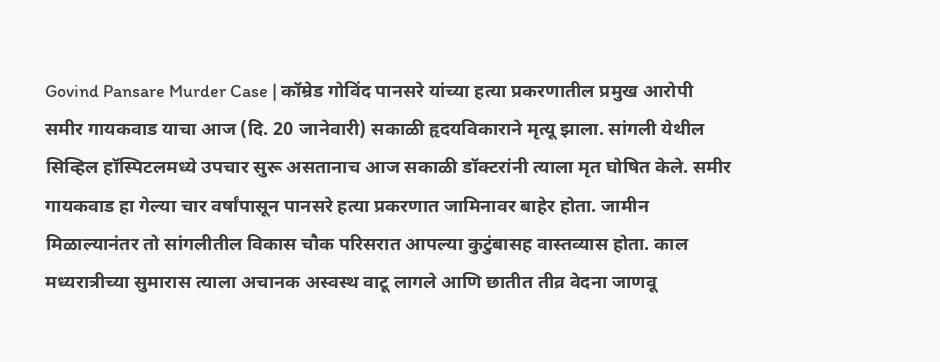Govind Pansare Murder Case | कॉम्रेड गोविंद पानसरे यांच्या हत्या प्रकरणातील प्रमुख आरोपी समीर गायकवाड याचा आज (दि. 20 जानेवारी) सकाळी हृदयविकाराने मृत्यू झाला. सांगली येथील सिव्हिल हॉस्पिटलमध्ये उपचार सुरू असतानाच आज सकाळी डॉक्टरांनी त्याला मृत घोषित केले. समीर गायकवाड हा गेल्या चार वर्षांपासून पानसरे हत्या प्रकरणात जामिनावर बाहेर होता. जामीन मिळाल्यानंतर तो सांगलीतील विकास चौक परिसरात आपल्या कुटुंबासह वास्तव्यास होता. काल मध्यरात्रीच्या सुमारास त्याला अचानक अस्वस्थ वाटू लागले आणि छातीत तीव्र वेदना जाणवू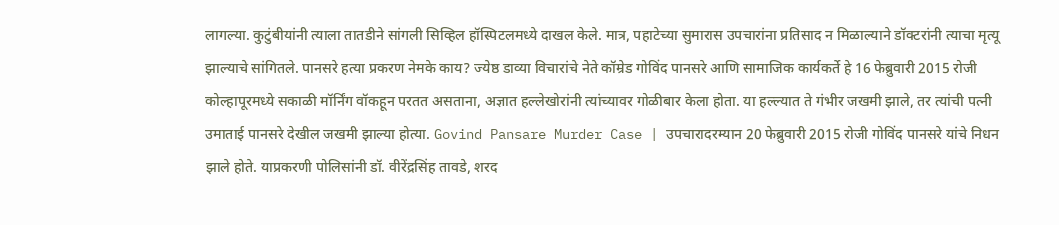लागल्या. कुटुंबीयांनी त्याला तातडीने सांगली सिव्हिल हॉस्पिटलमध्ये दाखल केले. मात्र, पहाटेच्या सुमारास उपचारांना प्रतिसाद न मिळाल्याने डॉक्टरांनी त्याचा मृत्यू झाल्याचे सांगितले. पानसरे हत्या प्रकरण नेमके काय? ज्येष्ठ डाव्या विचारांचे नेते कॉम्रेड गोविंद पानसरे आणि सामाजिक कार्यकर्ते हे 16 फेब्रुवारी 2015 रोजी कोल्हापूरमध्ये सकाळी मॉर्निंग वॉकहून परतत असताना, अज्ञात हल्लेखोरांनी त्यांच्यावर गोळीबार केला होता. या हल्ल्यात ते गंभीर जखमी झाले, तर त्यांची पत्नी उमाताई पानसरे देखील जखमी झाल्या होत्या. Govind Pansare Murder Case | उपचारादरम्यान 20 फेब्रुवारी 2015 रोजी गोविंद पानसरे यांचे निधन झाले होते. याप्रकरणी पोलिसांनी डॉ. वीरेंद्रसिंह तावडे, शरद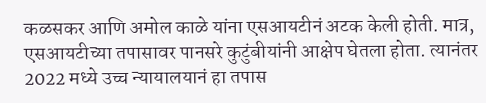कळसकर आणि अमोल काळे यांना एसआयटीनं अटक केली होती. मात्र, एसआयटीच्या तपासावर पानसरे कुटुंबीयांनी आक्षेप घेतला होता. त्यानंतर 2022 मध्ये उच्च न्यायालयानं हा तपास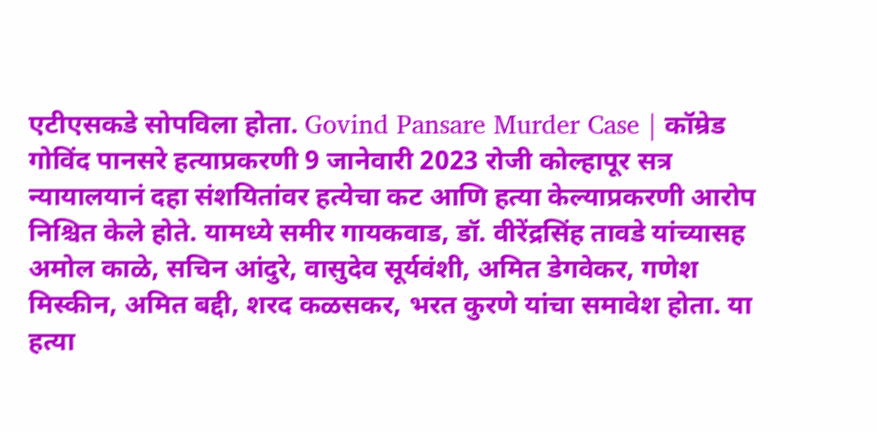एटीएसकडे सोपविला होता. Govind Pansare Murder Case | कॉम्रेड गोविंद पानसरे हत्याप्रकरणी 9 जानेवारी 2023 रोजी कोल्हापूर सत्र न्यायालयानं दहा संशयितांवर हत्येचा कट आणि हत्या केल्याप्रकरणी आरोप निश्चित केले होते. यामध्ये समीर गायकवाड, डॉ. वीरेंद्रसिंह तावडे यांच्यासह अमोल काळे, सचिन आंदुरे, वासुदेव सूर्यवंशी, अमित डेगवेकर, गणेश मिस्कीन, अमित बद्दी, शरद कळसकर, भरत कुरणे यांचा समावेश होता. या हत्या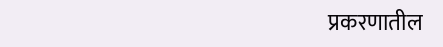प्रकरणातील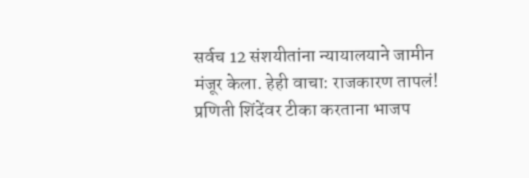सर्वच 12 संशयीतांना न्यायालयाने जामीन मंजूर केला. हेही वाचा: राजकारण तापलं! प्रणिती शिंदेंवर टीका करताना भाजप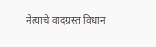नेत्याचे वादग्रस्त विधान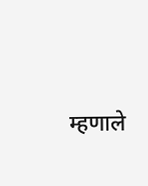म्हणाले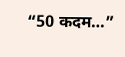“50 कदम…”